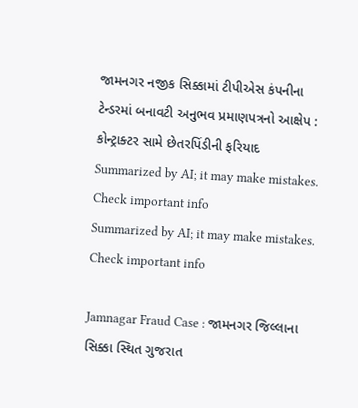જામનગર નજીક સિક્કામાં ટીપીએસ કંપનીના ટેન્ડરમાં બનાવટી અનુભવ પ્રમાણપત્રનો આક્ષેપ : કોન્ટ્રાક્ટર સામે છેતરપિંડીની ફરિયાદ
Summarized by AI; it may make mistakes. Check important info
Summarized by AI; it may make mistakes. Check important info

Jamnagar Fraud Case : જામનગર જિલ્લાના સિક્કા સ્થિત ગુજરાત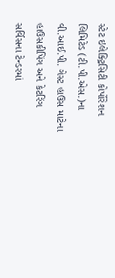સ્ટેટ ઇલેક્ટ્રિસિટી કોર્પોરેશન લિમિટેડ (ટી.પી.એસ.)ના વી.આઈ.પી. ગેસ્ટ હાઉસ માટેના હાઉસકીપિંગ અને કેટરિંગ સર્વિસના ટેન્ડરમાં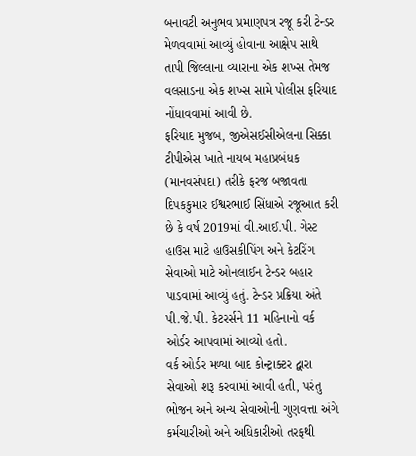બનાવટી અનુભવ પ્રમાણપત્ર રજૂ કરી ટેન્ડર મેળવવામાં આવ્યું હોવાના આક્ષેપ સાથે તાપી જિલ્લાના વ્યારાના એક શખ્સ તેમજ વલસાડના એક શખ્સ સામે પોલીસ ફરિયાદ નોંધાવવામાં આવી છે.
ફરિયાદ મુજબ, જીએસઈસીએલના સિક્કા ટીપીએસ ખાતે નાયબ મહાપ્રબંધક (માનવસંપદા) તરીકે ફરજ બજાવતા દિપકકુમાર ઈશ્વરભાઈ સિંધાએ રજૂઆત કરી છે કે વર્ષ 2019માં વી.આઈ.પી. ગેસ્ટ હાઉસ માટે હાઉસકીપિંગ અને કેટરિંગ સેવાઓ માટે ઓનલાઈન ટેન્ડર બહાર પાડવામાં આવ્યું હતું. ટેન્ડર પ્રક્રિયા અંતે પી.જે.પી. કેટરર્સને 11 મહિનાનો વર્ક ઓર્ડર આપવામાં આવ્યો હતો.
વર્ક ઓર્ડર મળ્યા બાદ કોન્ટ્રાક્ટર દ્વારા સેવાઓ શરૂ કરવામાં આવી હતી, પરંતુ ભોજન અને અન્ય સેવાઓની ગુણવત્તા અંગે કર્મચારીઓ અને અધિકારીઓ તરફથી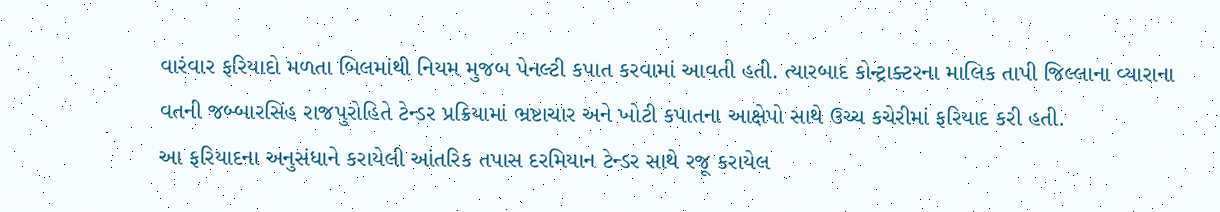વારંવાર ફરિયાદો મળતા બિલમાંથી નિયમ મુજબ પેનલ્ટી કપાત કરવામાં આવતી હતી. ત્યારબાદ કોન્ટ્રાક્ટરના માલિક તાપી જિલ્લાના વ્યારાના વતની જબ્બારસિંહ રાજપુરોહિતે ટેન્ડર પ્રક્રિયામાં ભ્રષ્ટાચાર અને ખોટી કપાતના આક્ષેપો સાથે ઉચ્ચ કચેરીમાં ફરિયાદ કરી હતી.
આ ફરિયાદના અનુસંધાને કરાયેલી આંતરિક તપાસ દરમિયાન ટેન્ડર સાથે રજૂ કરાયેલ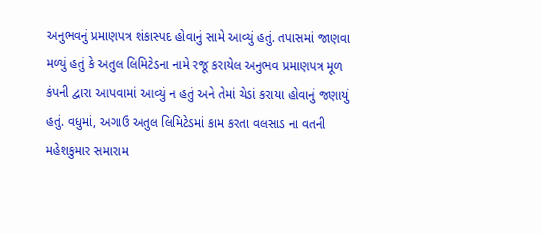અનુભવનું પ્રમાણપત્ર શંકાસ્પદ હોવાનું સામે આવ્યું હતું. તપાસમાં જાણવા મળ્યું હતું કે અતુલ લિમિટેડના નામે રજૂ કરાયેલ અનુભવ પ્રમાણપત્ર મૂળ કંપની દ્વારા આપવામાં આવ્યું ન હતું અને તેમાં ચેડાં કરાયા હોવાનું જણાયું હતું. વધુમાં, અગાઉ અતુલ લિમિટેડમાં કામ કરતા વલસાડ ના વતની મહેશકુમાર સમારામ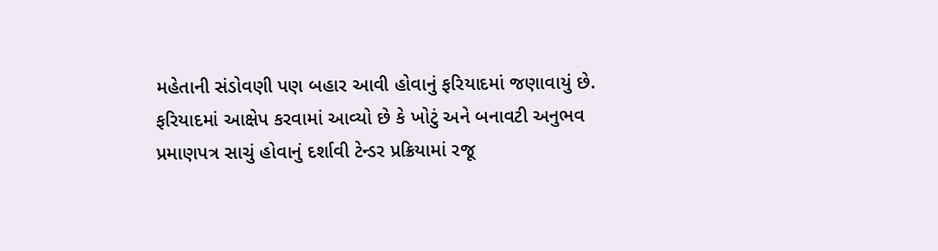મહેતાની સંડોવણી પણ બહાર આવી હોવાનું ફરિયાદમાં જણાવાયું છે.
ફરિયાદમાં આક્ષેપ કરવામાં આવ્યો છે કે ખોટું અને બનાવટી અનુભવ પ્રમાણપત્ર સાચું હોવાનું દર્શાવી ટેન્ડર પ્રક્રિયામાં રજૂ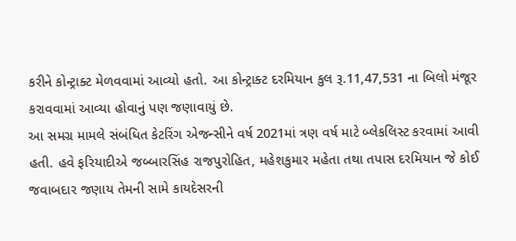કરીને કોન્ટ્રાક્ટ મેળવવામાં આવ્યો હતો. આ કોન્ટ્રાક્ટ દરમિયાન કુલ રૂ.11,47,531 ના બિલો મંજૂર કરાવવામાં આવ્યા હોવાનું પણ જણાવાયું છે.
આ સમગ્ર મામલે સંબંધિત કેટરિંગ એજન્સીને વર્ષ 2021માં ત્રણ વર્ષ માટે બ્લેકલિસ્ટ કરવામાં આવી હતી. હવે ફરિયાદીએ જબ્બારસિંહ રાજપુરોહિત, મહેશકુમાર મહેતા તથા તપાસ દરમિયાન જે કોઈ જવાબદાર જણાય તેમની સામે કાયદેસરની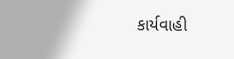કાર્યવાહી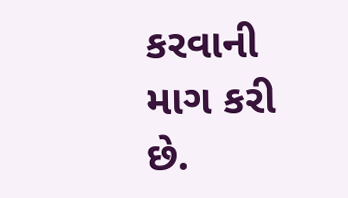કરવાની માગ કરી છે.